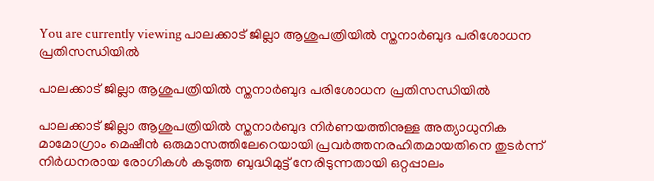You are currently viewing പാലക്കാട് ജില്ലാ ആശുപത്രിയിൽ സ്തനാർബുദ പരിശോധന പ്രതിസന്ധിയിൽ

പാലക്കാട് ജില്ലാ ആശുപത്രിയിൽ സ്തനാർബുദ പരിശോധന പ്രതിസന്ധിയിൽ

പാലക്കാട് ജില്ലാ ആശുപത്രിയിൽ സ്തനാർബുദ നിർണയത്തിനുള്ള അത്യാധുനിക മാമോഗ്രാം മെഷീൻ ഒരുമാസത്തിലേറെയായി പ്രവർത്തനരഹിതമായതിനെ തുടർന്ന് നിർധനരായ രോഗികൾ കടുത്ത ബുദ്ധിമുട്ട് നേരിടുന്നതായി ഒറ്റപ്പാലം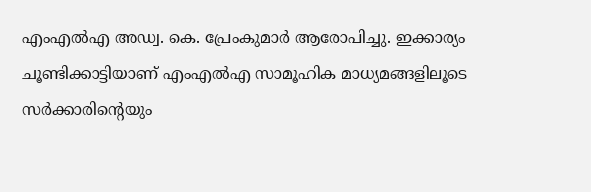എംഎൽഎ അഡ്വ. കെ. പ്രേംകുമാർ ആരോപിച്ചു. ഇക്കാര്യം ചൂണ്ടിക്കാട്ടിയാണ് എംഎൽഎ സാമൂഹിക മാധ്യമങ്ങളിലൂടെ സർക്കാരിന്റെയും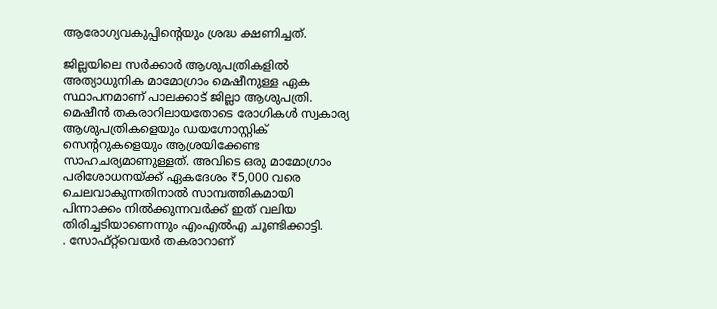ആരോഗ്യവകുപ്പിന്റെയും ശ്രദ്ധ ക്ഷണിച്ചത്.

ജില്ലയിലെ സർക്കാർ ആശുപത്രികളിൽ അത്യാധുനിക മാമോഗ്രാം മെഷീനുള്ള ഏക സ്ഥാപനമാണ് പാലക്കാട് ജില്ലാ ആശുപത്രി. മെഷീൻ തകരാറിലായതോടെ രോഗികൾ സ്വകാര്യ ആശുപത്രികളെയും ഡയഗ്നോസ്റ്റിക് സെന്ററുകളെയും ആശ്രയിക്കേണ്ട സാഹചര്യമാണുള്ളത്. അവിടെ ഒരു മാമോഗ്രാം പരിശോധനയ്ക്ക് ഏകദേശം ₹5,000 വരെ ചെലവാകുന്നതിനാൽ സാമ്പത്തികമായി പിന്നാക്കം നിൽക്കുന്നവർക്ക് ഇത് വലിയ തിരിച്ചടിയാണെന്നും എംഎൽഎ ചൂണ്ടിക്കാട്ടി.
. സോഫ്റ്റ്‌വെയർ തകരാറാണ്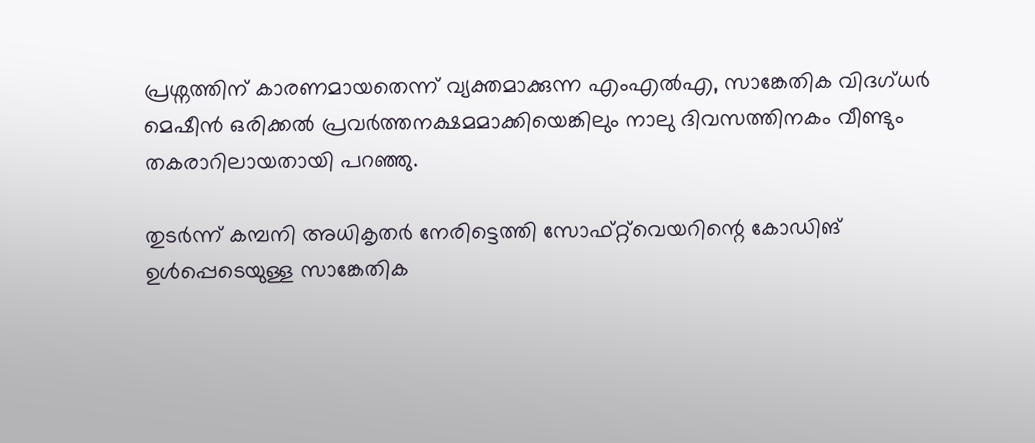പ്രശ്നത്തിന് കാരണമായതെന്ന് വ്യക്തമാക്കുന്ന എംഎൽഎ, സാങ്കേതിക വിദഗ്ധർ മെഷീൻ ഒരിക്കൽ പ്രവർത്തനക്ഷമമാക്കിയെങ്കിലും നാലു ദിവസത്തിനകം വീണ്ടും തകരാറിലായതായി പറഞ്ഞു.

തുടർന്ന് കമ്പനി അധികൃതർ നേരിട്ടെത്തി സോഫ്റ്റ്‌വെയറിന്റെ കോഡിങ് ഉൾപ്പെടെയുള്ള സാങ്കേതിക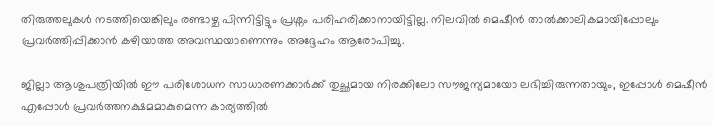തിരുത്തലുകൾ നടത്തിയെങ്കിലും രണ്ടാഴ്ച പിന്നിട്ടിട്ടും പ്രശ്നം പരിഹരിക്കാനായിട്ടില്ല. നിലവിൽ മെഷീൻ താൽക്കാലികമായിപ്പോലും പ്രവർത്തിപ്പിക്കാൻ കഴിയാത്ത അവസ്ഥയാണെന്നും അദ്ദേഹം ആരോപിച്ചു.

ജില്ലാ ആശുപത്രിയിൽ ഈ പരിശോധന സാധാരണക്കാർക്ക് തുച്ഛമായ നിരക്കിലോ സൗജന്യമായോ ലഭിച്ചിരുന്നതായും, ഇപ്പോൾ മെഷീൻ എപ്പോൾ പ്രവർത്തനക്ഷമമാകുമെന്ന കാര്യത്തിൽ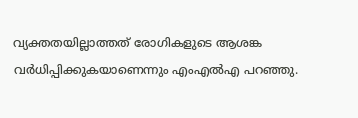വ്യക്തതയില്ലാത്തത് രോഗികളുടെ ആശങ്ക വർധിപ്പിക്കുകയാണെന്നും എംഎൽഎ പറഞ്ഞു.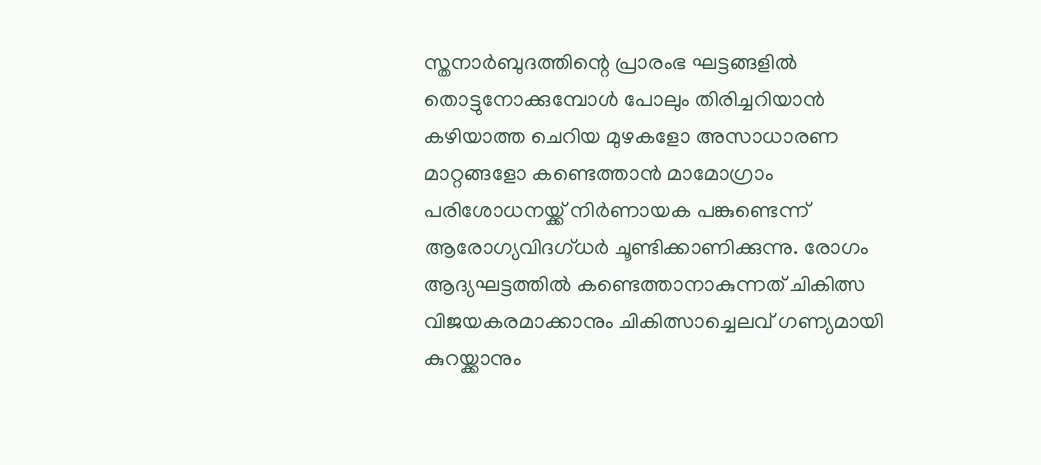സ്തനാർബുദത്തിന്റെ പ്രാരംഭ ഘട്ടങ്ങളിൽ തൊട്ടുനോക്കുമ്പോൾ പോലും തിരിച്ചറിയാൻ കഴിയാത്ത ചെറിയ മുഴകളോ അസാധാരണ മാറ്റങ്ങളോ കണ്ടെത്താൻ മാമോഗ്രാം പരിശോധനയ്ക്ക് നിർണായക പങ്കുണ്ടെന്ന് ആരോഗ്യവിദഗ്ധർ ചൂണ്ടിക്കാണിക്കുന്നു. രോഗം ആദ്യഘട്ടത്തിൽ കണ്ടെത്താനാകുന്നത് ചികിത്സ വിജയകരമാക്കാനും ചികിത്സാച്ചെലവ് ഗണ്യമായി കുറയ്ക്കാനും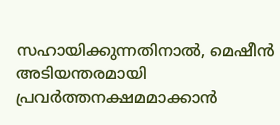സഹായിക്കുന്നതിനാൽ, മെഷീൻ അടിയന്തരമായി പ്രവർത്തനക്ഷമമാക്കാൻ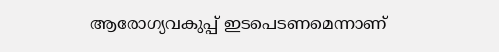ആരോഗ്യവകുപ്പ് ഇടപെടണമെന്നാണ്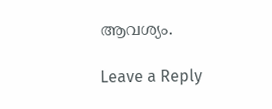ആവശ്യം.

Leave a Reply